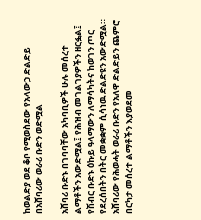ከወልድያ ወደ ቆቦ የሚወስደው የአላውኃ ድልድይ በአሸባሪው ወራሪ ቡድን ወድሟል

አሸባሪ ቡድኑ በገባባቸው አካባቢዎች ሁሉ መሰረተ ልማቶችን አውድሟል፤ የሕዝብ መገልገያዎችን ዘርፏል፤ የሽብር ቡድኑ ዕኩይ ዓላማውን ለማሳካትና ከወገን ጦር የደረሰበትን በትር መቋቋም ሲሳነዉ ድልድዩን አውድሟል።
አሸባሪው የሕወሓት ወራሪ ቡድን የአለዋ ድልድይን ጨምሮ በርካታ መሰረተ ልማቶችን እያወደመ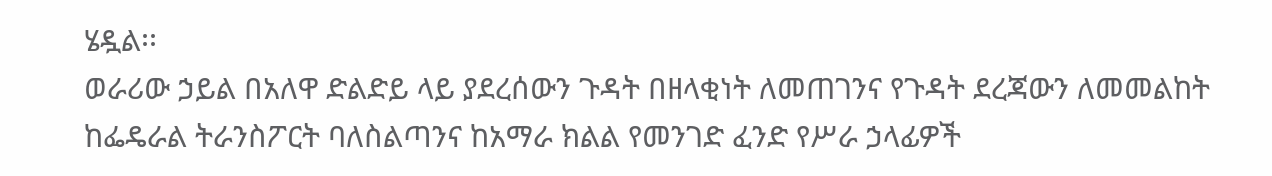ሄዷል፡፡
ወራሪው ኃይል በአለዋ ድልድይ ላይ ያደረሰውን ጉዳት በዘላቂነት ለመጠገንና የጉዳት ደረጃውን ለመመልከት ከፌዴራል ትራንስፖርት ባለስልጣንና ከአማራ ክልል የመንገድ ፈንድ የሥራ ኃላፊዎች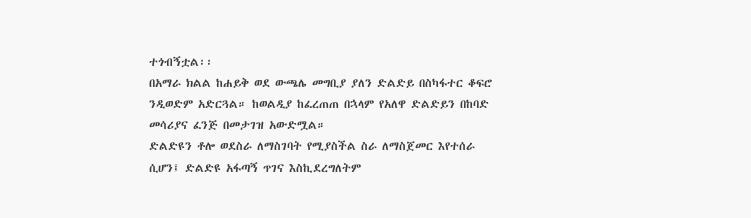ተጎብኝቷል፡፡
በአማራ ክልል ከሐይቅ ወደ ውጫሌ መግቢያ ያለን ድልድይ በስካፋተር ቆፍሮ ንዲወድም አድርጓል። ከወልዲያ ከፈረጠጠ በኋላም የአለዋ ድልድይን በከባድ መሳሪያና ፈንጅ በመታገዝ አውድሟል።
ድልድዩን ቶሎ ወደስራ ለማስገባት የሚያስችል ስራ ለማስጀመር እየተሰራ ሲሆን፤ ድልድዩ አፋጣኝ ጥገና እስኪደረግለትም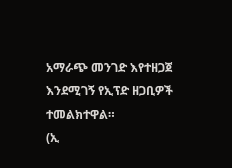አማራጭ መንገድ እየተዘጋጀ እንደሚገኝ የኢፕድ ዘጋቢዎች ተመልክተዋል።
(ኢ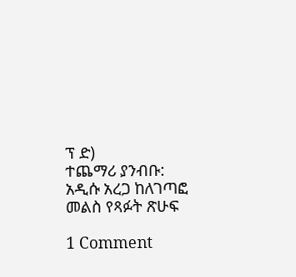ፕ ድ)
ተጨማሪ ያንብቡ:  አዲሱ አረጋ ከለገጣፎ መልስ የጻፉት ጽሁፍ

1 Comment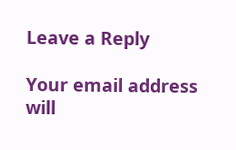Leave a Reply

Your email address will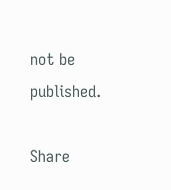not be published.

Share